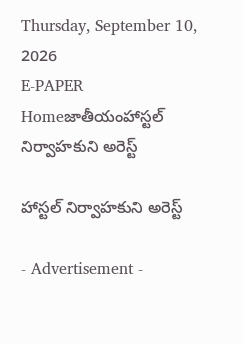Thursday, September 10, 2026
E-PAPER
Homeజాతీయంహాస్టల్‌ నిర్వాహకుని అరెస్ట్‌

హాస్టల్‌ నిర్వాహకుని అరెస్ట్‌

- Advertisement -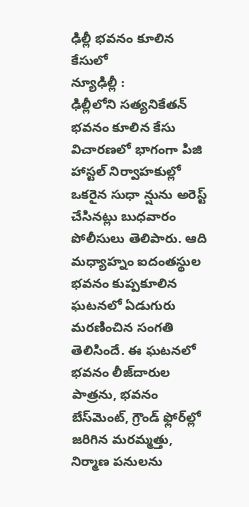ఢిల్లీ భవనం కూలిన కేసులో
న్యూఢిల్లీ :
ఢిల్లీలోని సత్యనికేతన్‌ భవనం కూలిన కేసు విచారణలో భాగంగా పిజి హాస్టల్‌ నిర్వాహకుల్లో ఒకరైన సుధా న్షును అరెస్ట్‌ చేసినట్లు బుధవారం పోలీసులు తెలిపారు. ఆది మధ్యాహ్నం ఐదంతస్థుల భవనం కుప్పకూలిన ఘటనలో ఏడుగురు మరణించిన సంగతి తెలిసిందే. ఈ ఘటనలో భవనం లీజ్‌దారుల పాత్రను, భవనం బేస్‌మెంట్‌, గ్రౌండ్‌ ఫ్లోర్‌ల్లో జరిగిన మరమ్మత్తు, నిర్మాణ పనులను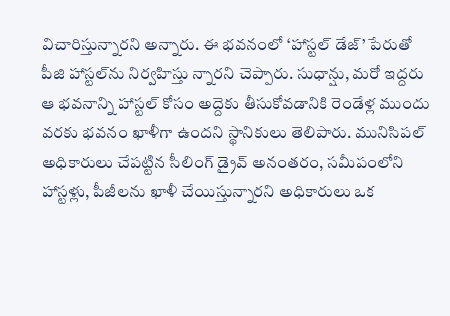విచారిస్తున్నారని అన్నారు. ఈ భవనంలో ‘హాస్టల్‌ డేజ్‌’ పేరుతో పీజి హాస్టల్‌ను నిర్వహిస్తు న్నారని చెప్పారు. సుధాన్షు, మరో ఇద్దరు ఆ భవనాన్ని హాస్టల్‌ కోసం అద్దెకు తీసుకోవడానికి రెండేళ్ల ముందు వరకు భవనం ఖాళీగా ఉందని స్థానికులు తెలిపారు. మునిసిపల్‌ అధికారులు చేపట్టిన సీలింగ్ డ్రైవ్ అనంతరం, సమీపంలోని హాస్టళ్లు, పీజీలను ఖాళీ చేయిస్తున్నారని అధికారులు ఒక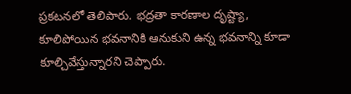ప్రకటనలో తెలిపారు. భద్రతా కారణాల దృష్ట్యా, కూలిపోయిన భవనానికి ఆనుకుని ఉన్న భవనాన్ని కూడా కూల్చివేస్తున్నారని చెప్పారు.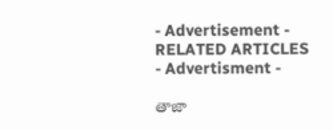- Advertisement -
RELATED ARTICLES
- Advertisment -

తాజా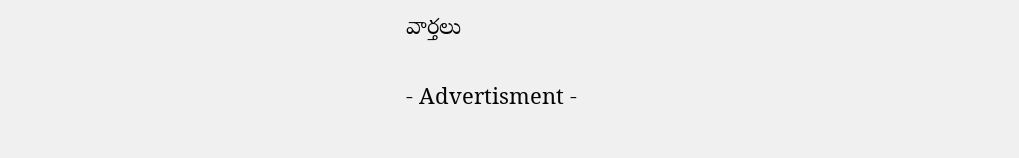వార్తలు

- Advertisment -